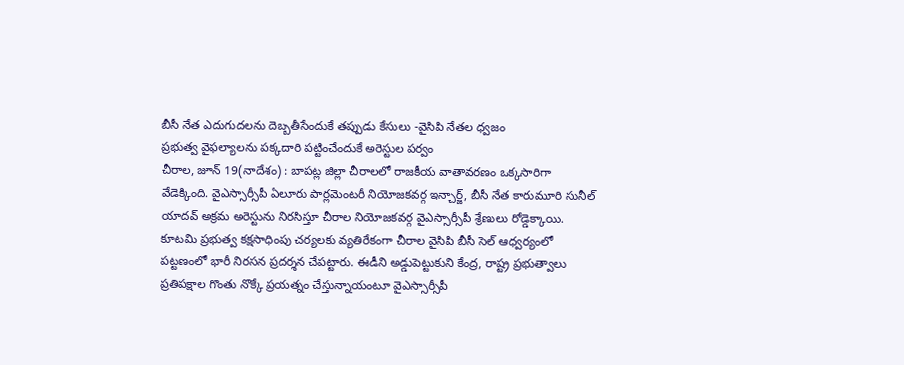బీసీ నేత ఎదుగుదలను దెబ్బతీసేందుకే తప్పుడు కేసులు -వైసిపి నేతల ధ్వజం
ప్రభుత్వ వైఫల్యాలను పక్కదారి పట్టించేందుకే అరెస్టుల పర్వం
చీరాల, జూన్ 19(నాదేశం) : బాపట్ల జిల్లా చీరాలలో రాజకీయ వాతావరణం ఒక్కసారిగా వేడెక్కింది. వైఎస్సార్సీపీ ఏలూరు పార్లమెంటరీ నియోజకవర్గ ఇన్చార్జ్, బీసీ నేత కారుమూరి సునీల్ యాదవ్ అక్రమ అరెస్టును నిరసిస్తూ చీరాల నియోజకవర్గ వైఎస్సార్సీపీ శ్రేణులు రోడ్డెక్కాయి. కూటమి ప్రభుత్వ కక్షసాధింపు చర్యలకు వ్యతిరేకంగా చీరాల వైసిపి బీసీ సెల్ ఆధ్వర్యంలో పట్టణంలో భారీ నిరసన ప్రదర్శన చేపట్టారు. ఈడీని అడ్డుపెట్టుకుని కేంద్ర, రాష్ట్ర ప్రభుత్వాలు ప్రతిపక్షాల గొంతు నొక్కే ప్రయత్నం చేస్తున్నాయంటూ వైఎస్సార్సీపీ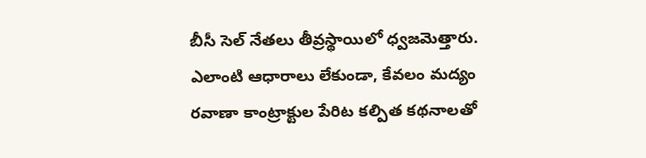బీసీ సెల్ నేతలు తీవ్రస్థాయిలో ధ్వజమెత్తారు.
ఎలాంటి ఆధారాలు లేకుండా, కేవలం మద్యం రవాణా కాంట్రాక్టుల పేరిట కల్పిత కథనాలతో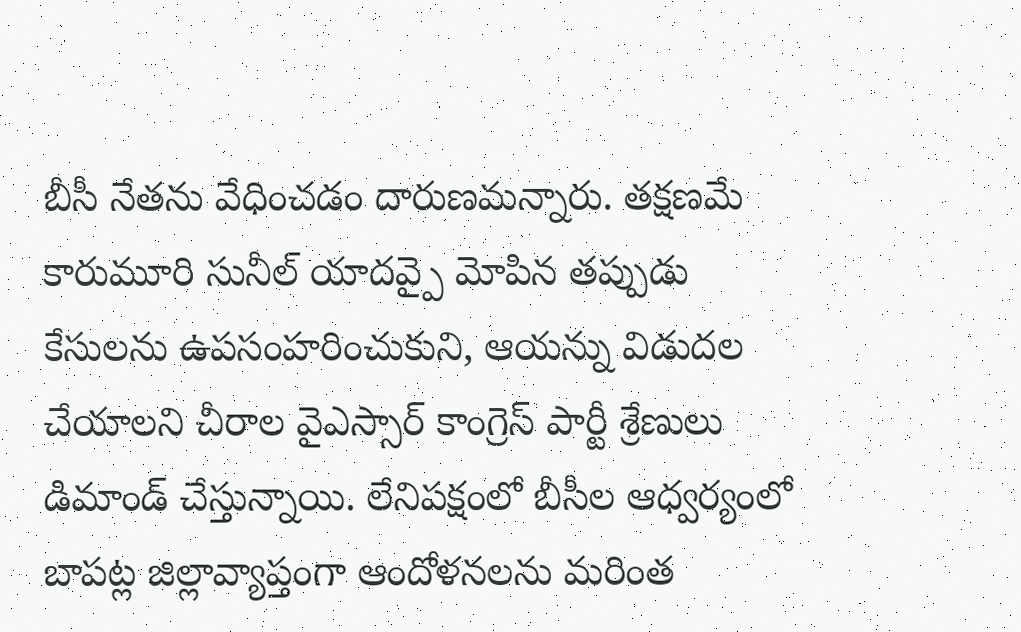బీసీ నేతను వేధించడం దారుణమన్నారు. తక్షణమే కారుమూరి సునీల్ యాదవ్పై మోపిన తప్పుడు కేసులను ఉపసంహరించుకుని, ఆయన్ను విడుదల చేయాలని చీరాల వైఎస్సార్ కాంగ్రెస్ పార్టీ శ్రేణులు డిమాండ్ చేస్తున్నాయి. లేనిపక్షంలో బీసీల ఆధ్వర్యంలో బాపట్ల జిల్లావ్యాప్తంగా ఆందోళనలను మరింత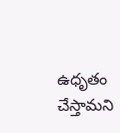ఉధృతం చేస్తామని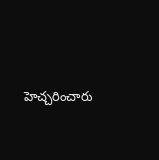హెచ్చరించారు